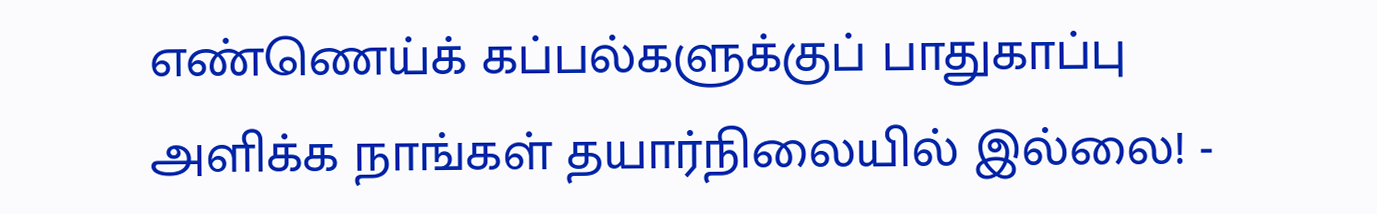எண்ணெய்க் கப்பல்களுக்குப் பாதுகாப்பு அளிக்க நாங்கள் தயார்நிலையில் இல்லை! -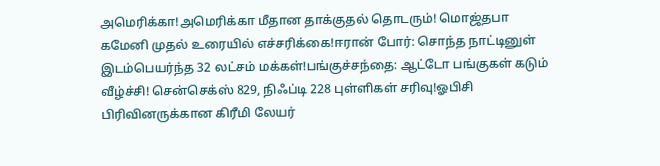அமெரிக்கா!அமெரிக்கா மீதான தாக்குதல் தொடரும்! மொஜ்தபா கமேனி முதல் உரையில் எச்சரிக்கை!ஈரான் போர்: சொந்த நாட்டினுள் இடம்பெயர்ந்த 32 லட்சம் மக்கள்!பங்குச்சந்தை: ஆட்டோ பங்குகள் கடும் வீழ்ச்சி! சென்செக்ஸ் 829, நிஃப்டி 228 புள்ளிகள் சரிவு!ஓபிசி பிரிவினருக்கான கிரீமி லேயர்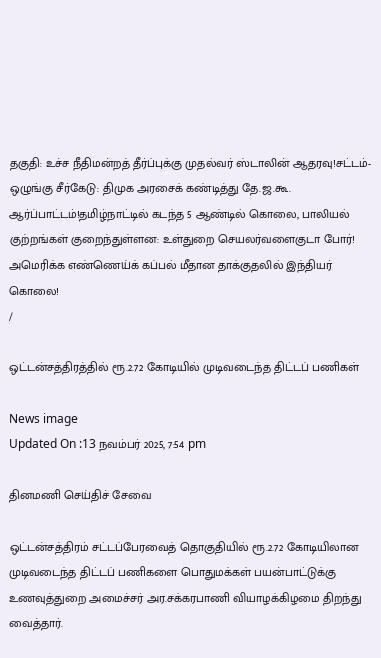தகுதி: உச்ச நீதிமன்றத் தீர்ப்புக்கு முதல்வர் ஸ்டாலின் ஆதரவு!சட்டம்-ஒழுங்கு சீர்கேடு: திமுக அரசைக் கண்டித்து தே.ஜ.கூ. ஆர்ப்பாட்டம்!தமிழ்நாட்டில் கடந்த 5 ஆண்டில் கொலை, பாலியல் குற்றங்கள் குறைந்துள்ளன: உள்துறை செயலர்வளைகுடா போர்! அமெரிக்க எண்ணெய்க் கப்பல் மீதான தாக்குதலில் இந்தியர் கொலை!
/

ஒட்டன்சத்திரத்தில் ரூ.2.72 கோடியில் முடிவடைந்த திட்டப் பணிகள்

News image
Updated On :13 நவம்பர் 2025, 7:54 pm

தினமணி செய்திச் சேவை

ஒட்டன்சத்திரம் சட்டப்பேரவைத் தொகுதியில் ரூ.2.72 கோடியிலான முடிவடைந்த திட்டப் பணிகளை பொதுமக்கள் பயன்பாட்டுக்கு உணவுத்துறை அமைச்சர் அர.சக்கரபாணி வியாழக்கிழமை திறந்து வைத்தார்.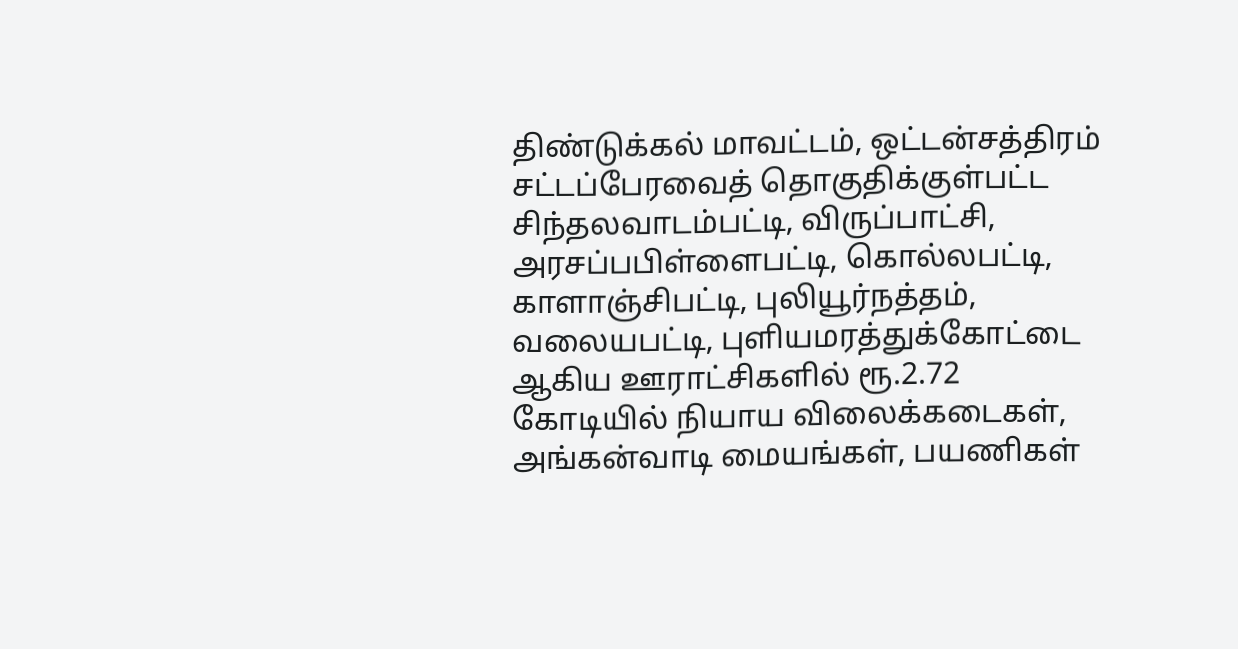திண்டுக்கல் மாவட்டம், ஒட்டன்சத்திரம் சட்டப்பேரவைத் தொகுதிக்குள்பட்ட சிந்தலவாடம்பட்டி, விருப்பாட்சி, அரசப்பபிள்ளைபட்டி, கொல்லபட்டி, காளாஞ்சிபட்டி, புலியூர்நத்தம், வலையபட்டி, புளியமரத்துக்கோட்டை ஆகிய ஊராட்சிகளில் ரூ.2.72 கோடியில் நியாய விலைக்கடைகள், அங்கன்வாடி மையங்கள், பயணிகள்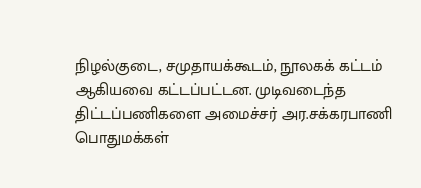நிழல்குடை, சமுதாயக்கூடம், நூலகக் கட்டம் ஆகியவை கட்டப்பட்டன. முடிவடைந்த திட்டப்பணிகளை அமைச்சர் அர.சக்கரபாணி பொதுமக்கள்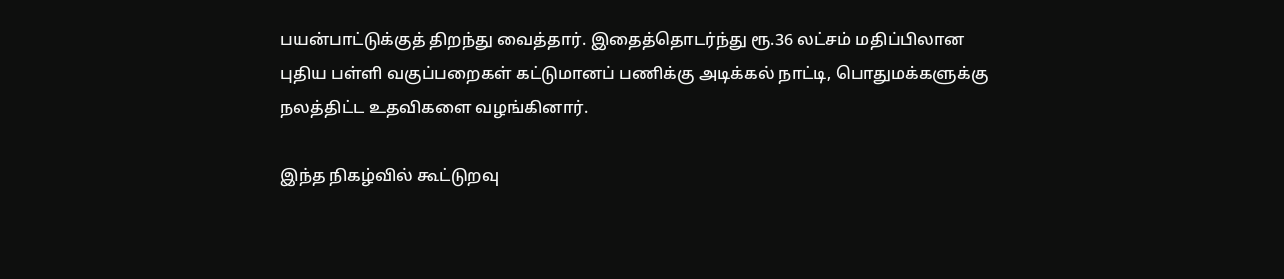பயன்பாட்டுக்குத் திறந்து வைத்தார். இதைத்தொடர்ந்து ரூ.36 லட்சம் மதிப்பிலான புதிய பள்ளி வகுப்பறைகள் கட்டுமானப் பணிக்கு அடிக்கல் நாட்டி, பொதுமக்களுக்கு நலத்திட்ட உதவிகளை வழங்கினார்.

இந்த நிகழ்வில் கூட்டுறவு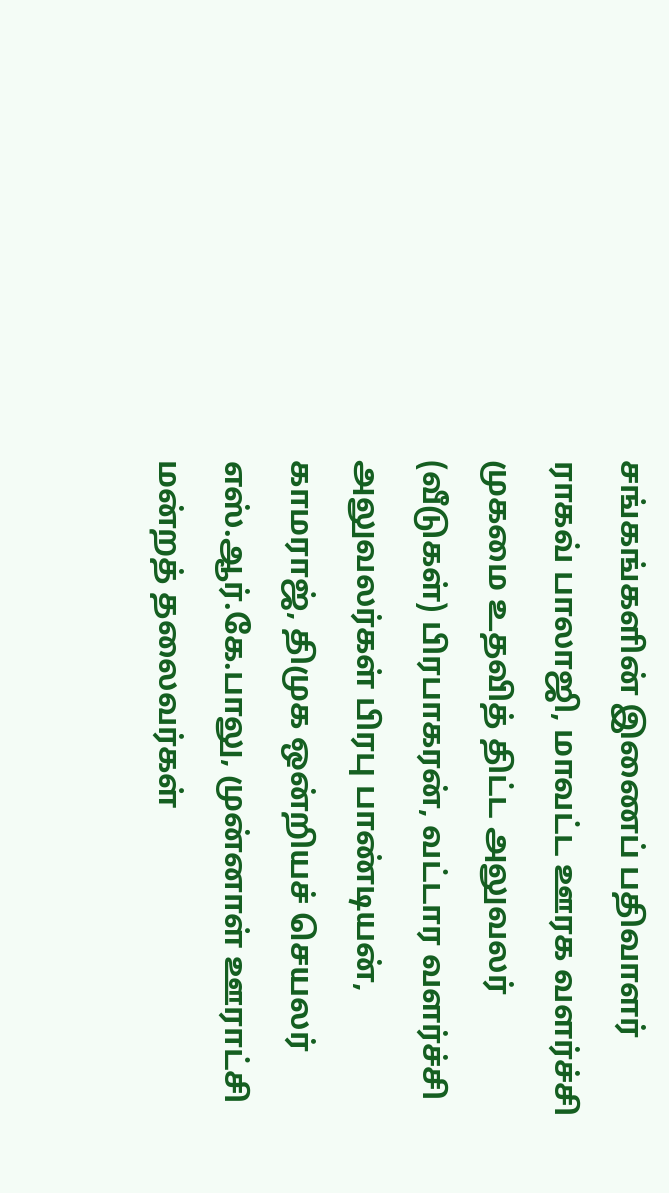சங்கங்களின் இணைப் பதிவாளர் ராகவ் பாலாஜி, மாவட்ட ஊரக வளர்ச்சி முகமை உதவித் திட்ட அலுவலர் (வீடுகள்) பிரபாகரன், வட்டார வளர்ச்சி அலுவலர்கள் பிரபு பாண்டியன், காமராஜ், திமுக ஒன்றியச் செயலர் எஸ்.ஆர்.கே.பாலு, முன்னாள் ஊராட்சி மன்றத் தலைவர்கள்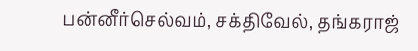பன்னீர்செல்வம், சக்திவேல், தங்கராஜ்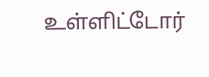உள்ளிட்டோர்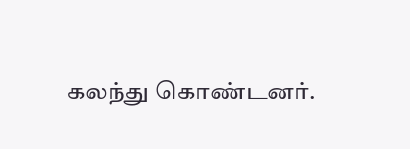கலந்து கொண்டனர்.